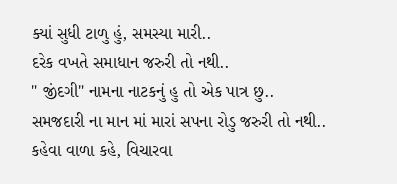ક્યાં સુધી ટાળુ હું, સમસ્યા મારી..
દરેક વખતે સમાધાન જરુરી તો નથી..
" જીંદગી" નામના નાટકનું હુ તો એક પાત્ર છુ..
સમજદારી ના માન માં મારાં સપના રોડુ જરુરી તો નથી..
કહેવા વાળા કહે, વિચારવા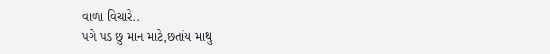વાળા વિચારે..
પગે પડ છુ માન માટે,છતાંય માથુ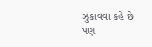ઝુકાવવા કહે છે
પણ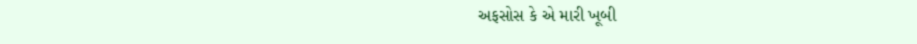અફસોસ કે એ મારી ખૂબી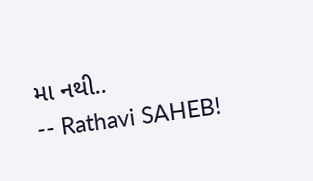મા નથી..
-- Rathavi SAHEB!